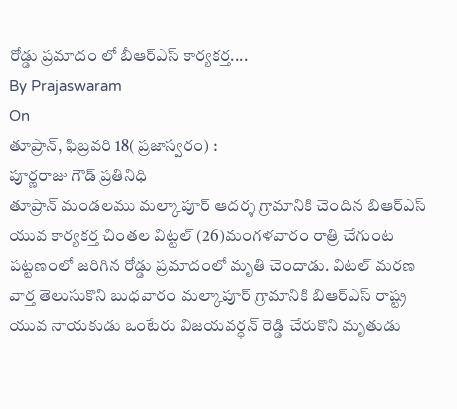రోడ్డు ప్రమాదం లో బీఆర్ఎస్ కార్యకర్త....
By Prajaswaram
On
తూప్రాన్, ఫిబ్రవరి 18( ప్రజాస్వరం) :
పూర్ణరాజు గౌడ్ ప్రతినిధి
తూప్రాన్ మండలము మల్కాపూర్ ఆదర్శ గ్రామానికి చెందిన బిఆర్ఎస్ యువ కార్యకర్త చింతల విట్టల్ (26)మంగళవారం రాత్రి చేగుంట పట్టణంలో జరిగిన రోడ్డు ప్రమాదంలో మృతి చెందాడు. విటల్ మరణ వార్త తెలుసుకొని బుధవారం మల్కాపూర్ గ్రామానికి బిఆర్ఎస్ రాష్ట్ర యువ నాయకుడు ఒంటేరు విజయవర్ధన్ రెడ్డి చేరుకొని మృతుడు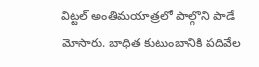విట్టల్ అంతిమయాత్రలో పాల్గొని పాడే మోసారు. బాధిత కుటుంబానికి పదివేల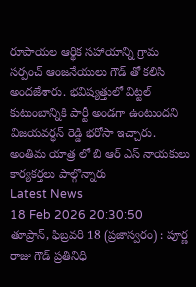రూపాయల ఆర్థిక సహాయాన్ని గ్రామ సర్పంచ్ ఆంజనేయులు గౌడ్ తో కలిసి అందజేశారు. భవిష్యత్తులో విట్టల్ కుటుంబాన్నికి పార్టీ అండగా ఉంటుందని విజయవర్ధన్ రెడ్డి భరోసా ఇచ్చారు. అంతిమ యాత్ర లో బి ఆర్ ఎస్ నాయకులు కార్యకర్తలు పాల్గొన్నారు
Latest News
18 Feb 2026 20:30:50
తూప్రాన్, ఫిబ్రవరి 18 (ప్రజాస్వరం) : పూర్ణ రాజు గౌడ్ ప్రతినిధి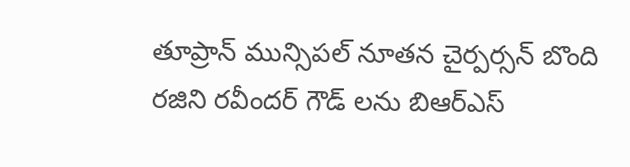తూప్రాన్ మున్సిపల్ నూతన చైర్పర్సన్ బొంది రజిని రవీందర్ గౌడ్ లను బిఆర్ఎస్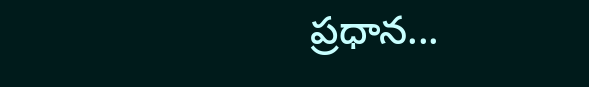ప్రధాన...